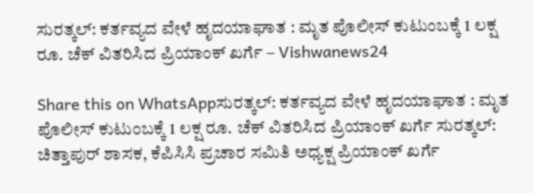ಸುರತ್ಕಲ್: ಕರ್ತವ್ಯದ ವೇಳೆ ಹೃದಯಾಘಾತ : ಮೃತ ಪೊಲೀಸ್ ಕುಟುಂಬಕ್ಕೆ 1 ಲಕ್ಷ ರೂ. ಚೆಕ್ ವಿತರಿಸಿದ ಪ್ರಿಯಾಂಕ್ ಖರ್ಗೆ – Vishwanews24

Share this on WhatsAppಸುರತ್ಕಲ್: ಕರ್ತವ್ಯದ ವೇಳೆ ಹೃದಯಾಘಾತ : ಮೃತ ಪೊಲೀಸ್ ಕುಟುಂಬಕ್ಕೆ 1 ಲಕ್ಷ ರೂ. ಚೆಕ್ ವಿತರಿಸಿದ ಪ್ರಿಯಾಂಕ್ ಖರ್ಗೆ ಸುರತ್ಕಲ್: ಚಿತ್ತಾಪುರ್ ಶಾಸಕ, ಕೆಪಿಸಿಸಿ ಪ್ರಚಾರ ಸಮಿತಿ ಅಧ್ಯಕ್ಷ ಪ್ರಿಯಾಂಕ್ ಖರ್ಗೆ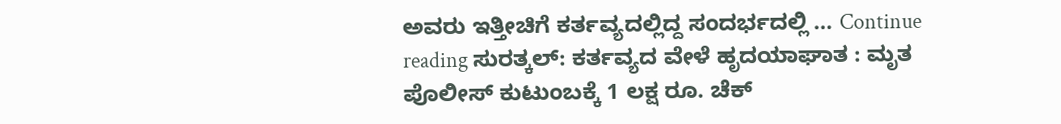ಅವರು ಇತ್ತೀಚಿಗೆ ಕರ್ತವ್ಯದಲ್ಲಿದ್ದ ಸಂದರ್ಭದಲ್ಲಿ … Continue reading ಸುರತ್ಕಲ್: ಕರ್ತವ್ಯದ ವೇಳೆ ಹೃದಯಾಘಾತ : ಮೃತ ಪೊಲೀಸ್ ಕುಟುಂಬಕ್ಕೆ 1 ಲಕ್ಷ ರೂ. ಚೆಕ್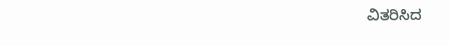ವಿತರಿಸಿದ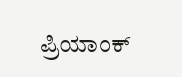ಪ್ರಿಯಾಂಕ್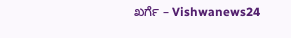ಖರ್ಗೆ – Vishwanews24